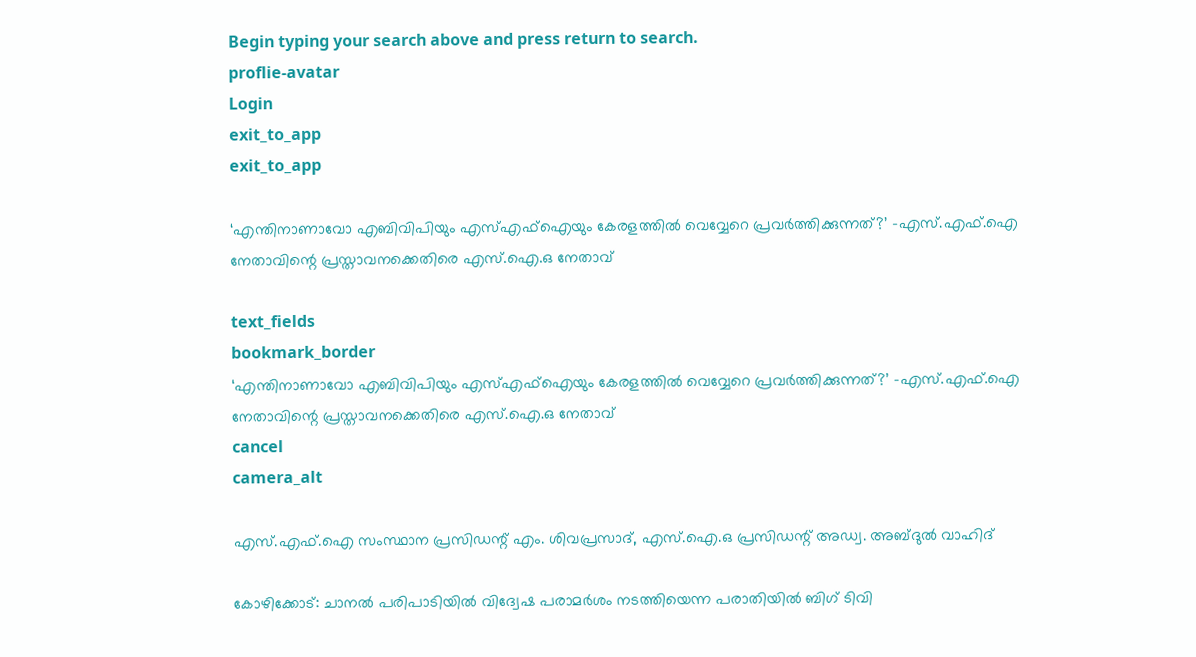Begin typing your search above and press return to search.
proflie-avatar
Login
exit_to_app
exit_to_app

‘എന്തിനാണാവോ എബിവിപിയും എസ്എഫ്ഐയും കേരളത്തിൽ വെവ്വേറെ പ്രവർത്തിക്കുന്നത്?’ -എസ്.എഫ്.ഐ നേതാവിന്റെ പ്രസ്താവനക്കെതിരെ എസ്.ഐ.ഒ നേതാവ്

text_fields
bookmark_border
‘എന്തിനാണാവോ എബിവിപിയും എസ്എഫ്ഐയും കേരളത്തിൽ വെവ്വേറെ പ്രവർത്തിക്കുന്നത്?’ -എസ്.എഫ്.ഐ നേതാവിന്റെ പ്രസ്താവനക്കെതിരെ എസ്.ഐ.ഒ നേതാവ്
cancel
camera_alt

എസ്.എഫ്.ഐ സംസ്ഥാന പ്രസിഡന്റ് എം. ശിവപ്രസാദ്, എസ്.ഐ.ഒ പ്രസിഡന്റ് അഡ്വ. അബ്ദുൽ വാഹിദ്

കോഴിക്കോട്: ചാനൽ പരിപാടിയിൽ വിദ്വേഷ പരാമര്‍ശം നടത്തിയെന്ന പരാതിയില്‍ ബിഗ് ടിവി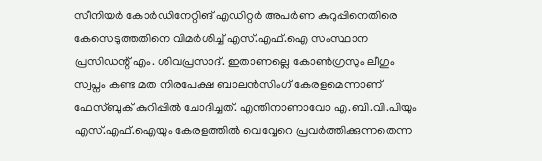സീനിയർ കോർഡിനേറ്റിങ് എഡിറ്റർ അപർണ കുറുപ്പിനെതിരെ കേസെടുത്തതിനെ വിമർശിച്ച് എസ്.എഫ്.ഐ സംസ്ഥാന പ്രസിഡന്റ് എം. ശിവപ്രസാദ്. ഇതാണല്ലെ കോൺഗ്രസും ലീഗും സ്വപ്നം കണ്ട മത നിരപേക്ഷ ബാലൻസിംഗ് കേരളമെന്നാണ് ഫേസ്ബുക് കുറിപ്പിൽ ചോദിച്ചത്. എന്തിനാണാവോ എ.ബി.വി.പിയും എസ്.എഫ്.ഐയും കേരളത്തിൽ വെവ്വേറെ പ്രവർത്തിക്കുന്നതെന്ന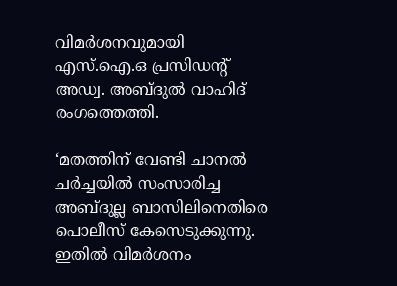വിമർശനവുമായി എസ്.ഐ.ഒ പ്രസിഡന്റ് അഡ്വ. അബ്ദുൽ വാഹിദ് രംഗത്തെത്തി.

‘മതത്തിന് വേണ്ടി ചാനൽ ചർച്ചയിൽ സംസാരിച്ച അബ്ദുല്ല ബാസിലിനെതിരെ പൊലീസ് കേസെടുക്കുന്നു. ഇതിൽ വിമർശനം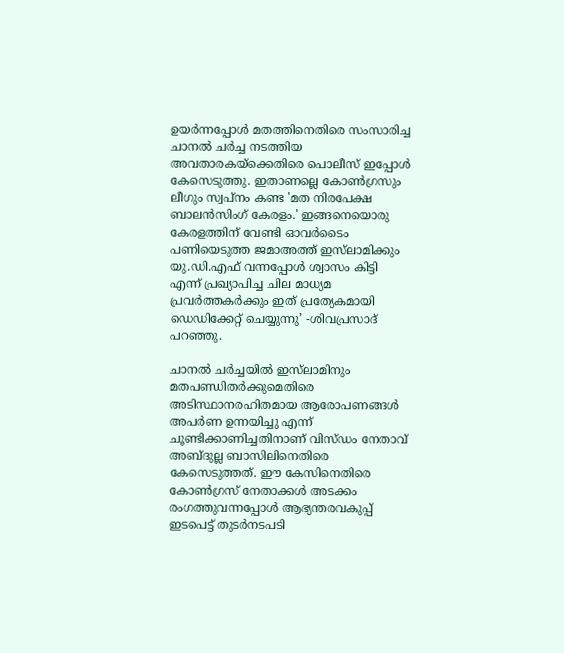ഉയർന്നപ്പോൾ മതത്തിനെതിരെ സംസാരിച്ച ചാനൽ ചർച്ച നടത്തിയ അവതാരകയ്ക്കെതിരെ പൊലീസ് ഇപ്പോൾ കേസെടുത്തു. ഇതാണല്ലെ കോൺഗ്രസും ലീഗും സ്വപ്നം കണ്ട 'മത നിരപേക്ഷ ബാലൻസിംഗ് കേരളം.' ഇങ്ങനെയൊരു കേരളത്തിന് വേണ്ടി ഓവർടൈം പണിയെടുത്ത ജമാഅത്ത് ഇസ്‍ലാമിക്കും യു.ഡി.എഫ് വന്നപ്പോൾ ശ്വാസം കിട്ടി എന്ന് പ്രഖ്യാപിച്ച ചില മാധ്യമ പ്രവർത്തകർക്കും ഇത് പ്രത്യേകമായി ഡെഡിക്കേറ്റ് ചെയ്യുന്നു’ -ശിവപ്രസാദ് പറഞ്ഞു.

ചാനൽ ചർച്ചയിൽ ഇസ്‍ലാമിനും മതപണ്ഡിതർക്കുമെതിരെ അടിസ്ഥാനരഹിതമായ ആരോപണങ്ങൾ അപർണ ഉന്നയിച്ചു എന്ന് ചൂണ്ടിക്കാണിച്ചതിനാണ് വിസ്ഡം നേതാവ് അബ്ദുല്ല ബാസിലിനെതിരെ കേസെടുത്തത്. ഈ കേസിനെതിരെ കോൺഗ്രസ് നേതാക്കൾ അടക്കം രംഗത്തുവന്നപ്പോൾ ആഭ്യന്തരവകുപ്പ് ഇടപെട്ട് തുടർനടപടി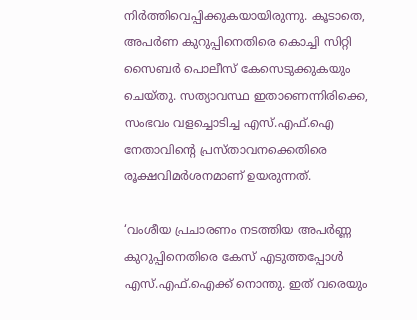നിർത്തിവെപ്പിക്കുകയായിരുന്നു. കൂടാതെ, അപർണ കുറുപ്പിനെതിരെ കൊച്ചി സിറ്റി സൈബർ പൊലീസ് കേസെടുക്കുകയും ചെയ്തു. സത്യാവസ്ഥ ഇതാണെന്നിരിക്കെ, സംഭവം വളച്ചൊടിച്ച എസ്.എഫ്.ഐ നേതാവിന്റെ പ്രസ്താവനക്കെതിരെ രൂക്ഷവിമർശനമാണ് ഉയരുന്നത്.

‘വംശീയ പ്രചാരണം നടത്തിയ അപർണ്ണ കുറുപ്പിനെതിരെ കേസ് എടുത്തപ്പോൾ എസ്.എഫ്.ഐക്ക് നൊന്തു. ഇത് വരെയും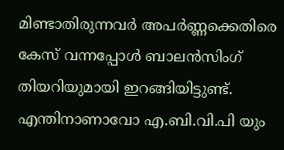മിണ്ടാതിരുന്നവർ അപർണ്ണക്കെതിരെ കേസ് വന്നപ്പോൾ ബാലൻസിംഗ് തിയറിയുമായി ഇറങ്ങിയിട്ടുണ്ട്. എന്തിനാണാവോ എ.ബി.വി.പി യും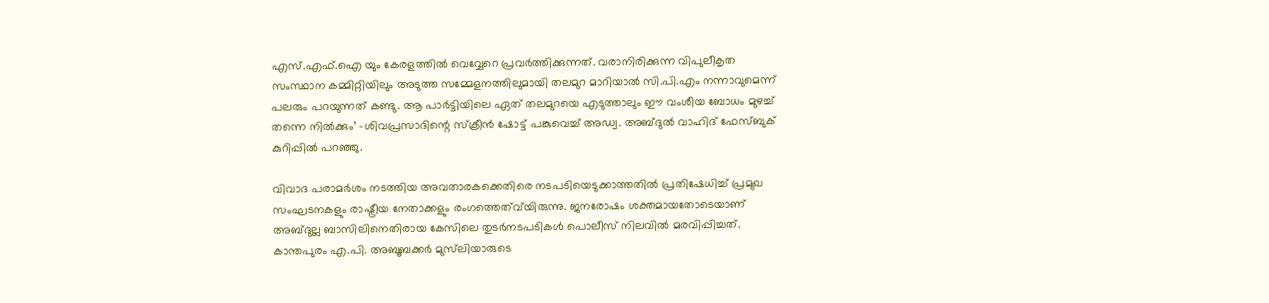എസ്.എഫ്.ഐ യും കേരളത്തിൽ വെവ്വേറെ പ്രവർത്തിക്കുന്നത്. വരാനിരിക്കുന്ന വിപുലീകൃത സംസ്ഥാന കമ്മിറ്റിയിലും അടുത്ത സമ്മേളനത്തിലുമായി തലമുറ മാറിയാൽ സി.പി.എം നന്നാവുമെന്ന് പലരും പറയുന്നത് കണ്ടു. ആ പാർട്ടിയിലെ ഏത് തലമുറയെ എടുത്താലും ഈ വംശീയ ബോധം മുഴച്ച് തന്നെ നിൽക്കും’ -ശിവപ്രസാദിന്റെ സ്ക്രീൻ ഷോട്ട് പങ്കുവെച്ച് അഡ്വ. അബ്ദുൽ വാഹിദ് ഫേസ്ബുക് കുറിപ്പിൽ പറഞ്ഞു.

വിവാദ പരാമർശം നടത്തിയ അവതാരകക്കെതിരെ നടപടിയെടുക്കാത്തതിൽ പ്രതിഷേധിച്ച് പ്രമുഖ സംഘടനകളും രാഷ്ട്രീയ നേതാക്കളും രംഗത്തെത്വ്‍യിരുന്നു. ജനരോഷം ശക്തമായതോടെയാണ് അബ്ദുല്ല ബാസിലിനെതിരായ കേസിലെ തുടർനടപടികൾ പൊലീസ് നിലവിൽ മരവിപ്പിച്ചത്. കാന്തപുരം എ.പി. അബൂബക്കർ മുസ്‌ലിയാരുടെ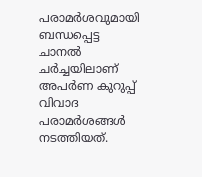പരാമർശവുമായി ബന്ധപ്പെട്ട ചാനൽ ചർച്ചയിലാണ് അപർണ കുറുപ്പ് വിവാദ പരാമർശങ്ങൾ നടത്തിയത്.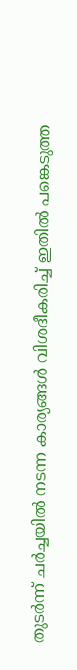തുടർന്ന് ചർച്ചയിൽ നടന്ന കാര്യങ്ങൾ വിശദീകരിച്ച് ഇതിൽ പങ്കെടുത്ത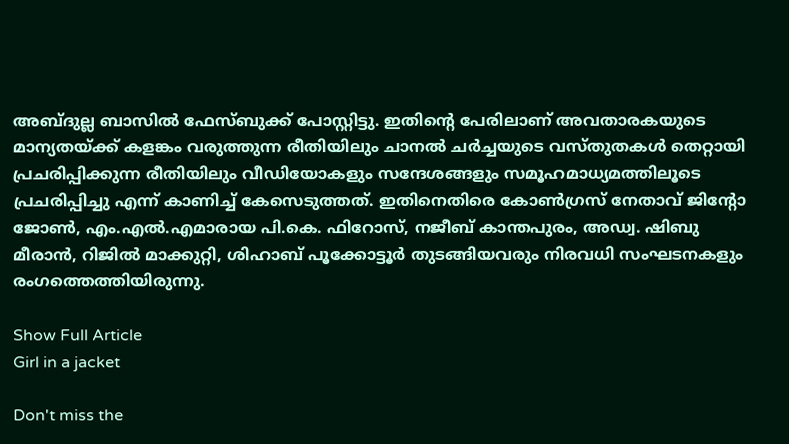അബ്ദുല്ല ബാസിൽ ഫേസ്ബുക്ക് പോസ്റ്റിട്ടു. ഇതിന്റെ പേരിലാണ് അവതാരകയുടെ മാന്യതയ്ക്ക് കളങ്കം വരുത്തുന്ന രീതിയിലും ചാനൽ ചർച്ചയുടെ വസ്തുതകൾ തെറ്റായി പ്രചരിപ്പിക്കുന്ന രീതിയിലും വീഡിയോകളും സന്ദേശങ്ങളും സമൂഹമാധ്യമത്തിലൂടെ പ്രചരിപ്പിച്ചു എന്ന് കാണിച്ച് കേസെടുത്തത്. ഇതിനെതിരെ കോൺഗ്രസ് നേതാവ് ജിന്റോ ജോൺ, എം.എൽ.എമാരായ പി.കെ. ഫിറോസ്, നജീബ് കാന്തപുരം, അഡ്വ. ഷിബു മീരാൻ, റിജിൽ മാക്കുറ്റി, ശിഹാബ് പൂക്കോട്ടൂർ തുടങ്ങിയവരും നിരവധി സംഘടനകളും രംഗത്തെത്തിയിരുന്നു.

Show Full Article
Girl in a jacket

Don't miss the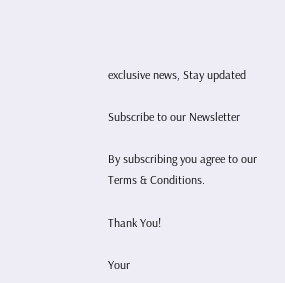exclusive news, Stay updated

Subscribe to our Newsletter

By subscribing you agree to our Terms & Conditions.

Thank You!

Your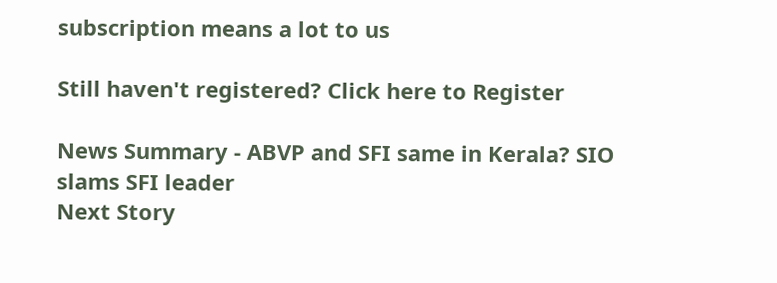subscription means a lot to us

Still haven't registered? Click here to Register

News Summary - ABVP and SFI same in Kerala? SIO slams SFI leader
Next Story